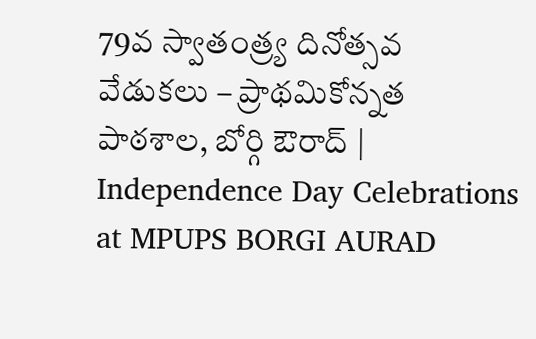79వ స్వాతంత్ర్య దినోత్సవ వేడుకలు – ప్రాథమికోన్నత పాఠశాల, బోర్గి ఔరాద్ | Independence Day Celebrations at MPUPS BORGI AURAD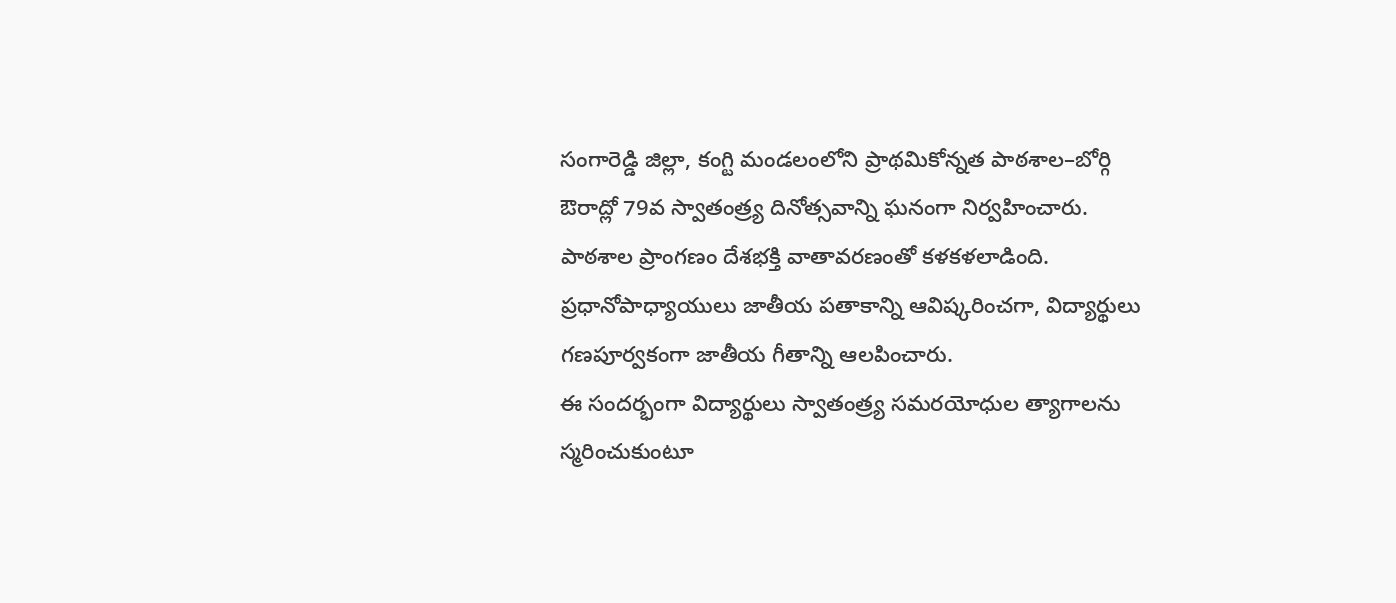సంగారెడ్డి జిల్లా, కంగ్టి మండలంలోని ప్రాథమికోన్నత పాఠశాల–బోర్గి ఔరాద్లో 79వ స్వాతంత్ర్య దినోత్సవాన్ని ఘనంగా నిర్వహించారు. పాఠశాల ప్రాంగణం దేశభక్తి వాతావరణంతో కళకళలాడింది. ప్రధానోపాధ్యాయులు జాతీయ పతాకాన్ని ఆవిష్కరించగా, విద్యార్థులు గణపూర్వకంగా జాతీయ గీతాన్ని ఆలపించారు.
ఈ సందర్భంగా విద్యార్థులు స్వాతంత్ర్య సమరయోధుల త్యాగాలను స్మరించుకుంటూ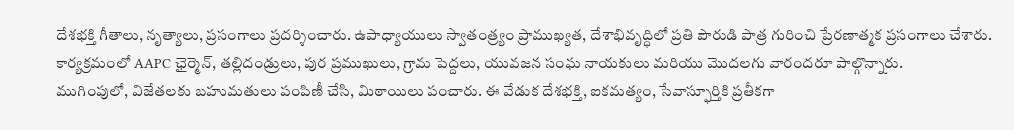దేశభక్తి గీతాలు, నృత్యాలు, ప్రసంగాలు ప్రదర్శించారు. ఉపాధ్యాయులు స్వాతంత్ర్యం ప్రాముఖ్యత, దేశాభివృద్ధిలో ప్రతి పౌరుడి పాత్ర గురించి ప్రేరణాత్మక ప్రసంగాలు చేశారు. కార్యక్రమంలో AAPC ఛైర్మెన్, తల్లిదండ్రులు, పుర ప్రముఖులు, గ్రామ పెద్దలు, యువజన సంఘ నాయకులు మరియు మొదలగు వారందరూ పాల్గొన్నారు.
ముగింపులో, విజేతలకు బహుమతులు పంపిణీ చేసి, మిఠాయిలు పంచారు. ఈ వేడుక దేశభక్తి, ఐకమత్యం, సేవాస్ఫూర్తికి ప్రతీకగా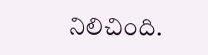నిలిచింది.